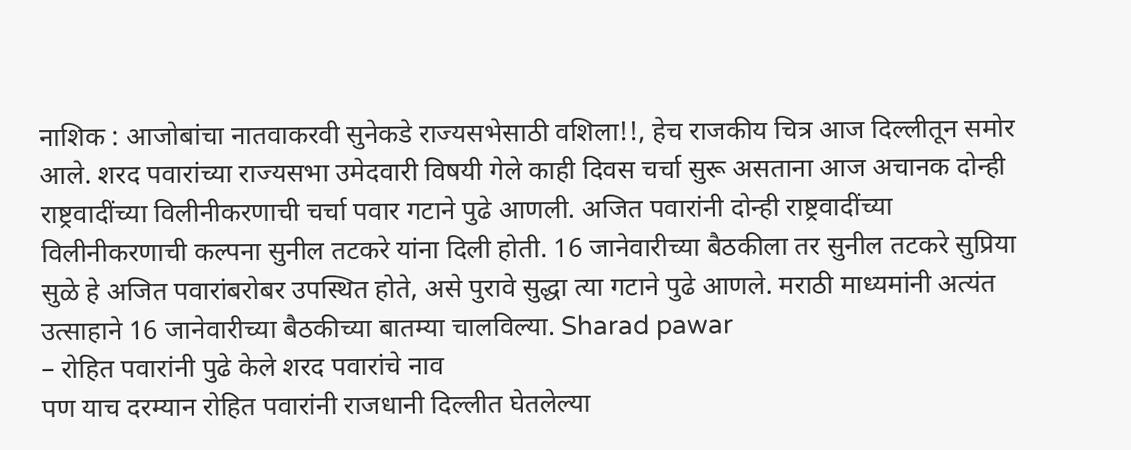नाशिक : आजोबांचा नातवाकरवी सुनेकडे राज्यसभेसाठी वशिला!!, हेच राजकीय चित्र आज दिल्लीतून समोर आले. शरद पवारांच्या राज्यसभा उमेदवारी विषयी गेले काही दिवस चर्चा सुरू असताना आज अचानक दोन्ही राष्ट्रवादींच्या विलीनीकरणाची चर्चा पवार गटाने पुढे आणली. अजित पवारांनी दोन्ही राष्ट्रवादींच्या विलीनीकरणाची कल्पना सुनील तटकरे यांना दिली होती. 16 जानेवारीच्या बैठकीला तर सुनील तटकरे सुप्रिया सुळे हे अजित पवारांबरोबर उपस्थित होते, असे पुरावे सुद्धा त्या गटाने पुढे आणले. मराठी माध्यमांनी अत्यंत उत्साहाने 16 जानेवारीच्या बैठकीच्या बातम्या चालविल्या. Sharad pawar
– रोहित पवारांनी पुढे केले शरद पवारांचे नाव
पण याच दरम्यान रोहित पवारांनी राजधानी दिल्लीत घेतलेल्या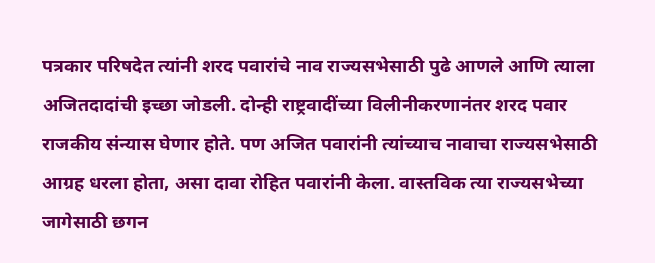पत्रकार परिषदेत त्यांनी शरद पवारांचे नाव राज्यसभेसाठी पुढे आणले आणि त्याला अजितदादांची इच्छा जोडली. दोन्ही राष्ट्रवादींच्या विलीनीकरणानंतर शरद पवार राजकीय संन्यास घेणार होते. पण अजित पवारांनी त्यांच्याच नावाचा राज्यसभेसाठी आग्रह धरला होता, असा दावा रोहित पवारांनी केला. वास्तविक त्या राज्यसभेच्या जागेसाठी छगन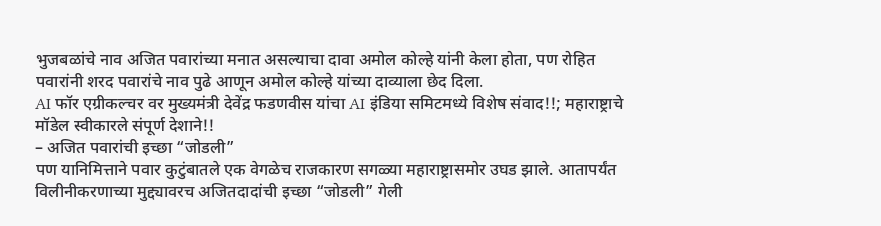भुजबळांचे नाव अजित पवारांच्या मनात असल्याचा दावा अमोल कोल्हे यांनी केला होता, पण रोहित पवारांनी शरद पवारांचे नाव पुढे आणून अमोल कोल्हे यांच्या दाव्याला छेद दिला.
AI फॉर एग्रीकल्चर वर मुख्यमंत्री देवेंद्र फडणवीस यांचा AI इंडिया समिटमध्ये विशेष संवाद!!; महाराष्ट्राचे मॉडेल स्वीकारले संपूर्ण देशाने!!
– अजित पवारांची इच्छा “जोडली”
पण यानिमित्ताने पवार कुटुंबातले एक वेगळेच राजकारण सगळ्या महाराष्ट्रासमोर उघड झाले. आतापर्यंत विलीनीकरणाच्या मुद्द्यावरच अजितदादांची इच्छा “जोडली” गेली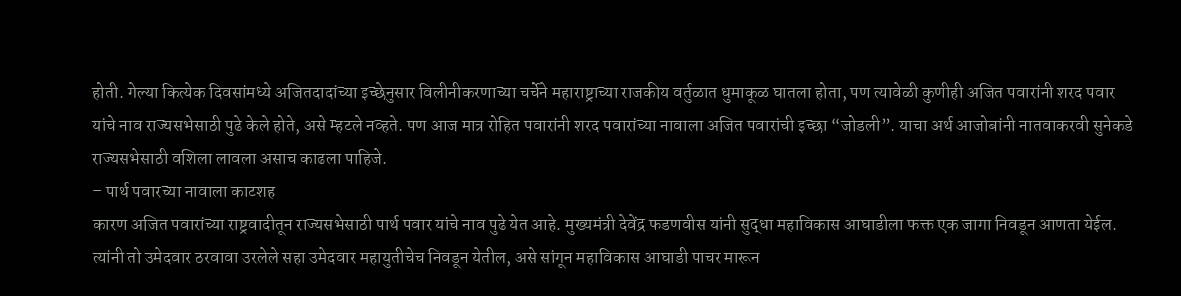होती. गेल्या कित्येक दिवसांमध्ये अजितदादांच्या इच्छेनुसार विलीनीकरणाच्या चर्चेने महाराष्ट्राच्या राजकीय वर्तुळात धुमाकूळ घातला होता, पण त्यावेळी कुणीही अजित पवारांनी शरद पवार यांचे नाव राज्यसभेसाठी पुढे केले होते, असे म्हटले नव्हते. पण आज मात्र रोहित पवारांनी शरद पवारांच्या नावाला अजित पवारांची इच्छा “जोडली”. याचा अर्थ आजोबांनी नातवाकरवी सुनेकडे राज्यसभेसाठी वशिला लावला असाच काढला पाहिजे.
– पार्थ पवारच्या नावाला काटशह
कारण अजित पवारांच्या राष्ट्रवादीतून राज्यसभेसाठी पार्थ पवार यांचे नाव पुढे येत आहे. मुख्यमंत्री देवेंद्र फडणवीस यांनी सुद्धा महाविकास आघाडीला फक्त एक जागा निवडून आणता येईल. त्यांनी तो उमेदवार ठरवावा उरलेले सहा उमेदवार महायुतीचेच निवडून येतील, असे सांगून महाविकास आघाडी पाचर मारून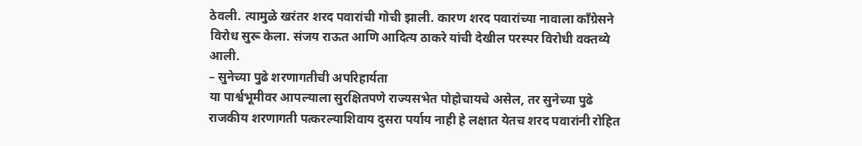ठेवली. त्यामुळे खरंतर शरद पवारांची गोची झाली. कारण शरद पवारांच्या नावाला काँग्रेसने विरोध सुरू केला. संजय राऊत आणि आदित्य ठाकरे यांची देखील परस्पर विरोधी वक्तव्ये आली.
– सुनेच्या पुढे शरणागतीची अपरिहार्यता
या पार्श्वभूमीवर आपल्याला सुरक्षितपणे राज्यसभेत पोहोचायचे असेल, तर सुनेच्या पुढे राजकीय शरणागती पत्करल्याशिवाय दुसरा पर्याय नाही हे लक्षात येतच शरद पवारांनी रोहित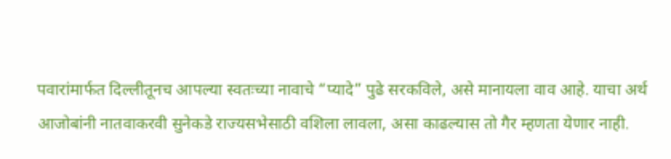पवारांमार्फत दिल्लीतूनच आपल्या स्वतःच्या नावाचे “प्यादे” पुढे सरकविले, असे मानायला वाव आहे. याचा अर्थ आजोबांनी नातवाकरवी सुनेकडे राज्यसभेसाठी वशिला लावला, असा काढल्यास तो गैर म्हणता येणार नाही.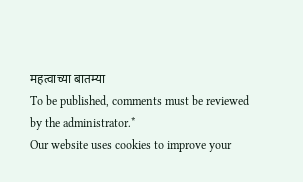महत्वाच्या बातम्या
To be published, comments must be reviewed by the administrator.*
Our website uses cookies to improve your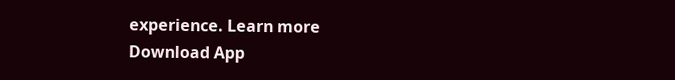experience. Learn more
Download App